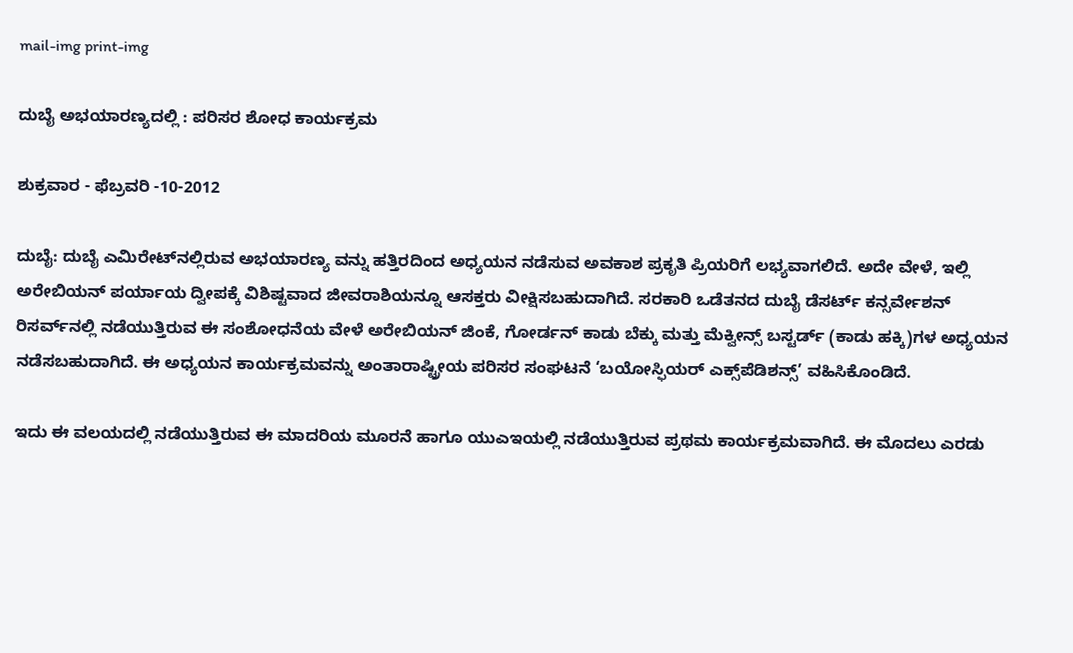mail-img print-img

ದುಬೈ ಅಭಯಾರಣ್ಯದಲ್ಲಿ : ಪರಿಸರ ಶೋಧ ಕಾರ್ಯಕ್ರಮ

ಶುಕ್ರವಾರ - ಫೆಬ್ರವರಿ -10-2012

ದುಬೈ: ದುಬೈ ಎಮಿರೇಟ್‌ನಲ್ಲಿರುವ ಅಭಯಾರಣ್ಯ ವನ್ನು ಹತ್ತಿರದಿಂದ ಅಧ್ಯಯನ ನಡೆಸುವ ಅವಕಾಶ ಪ್ರಕೃತಿ ಪ್ರಿಯರಿಗೆ ಲಭ್ಯವಾಗಲಿದೆ. ಅದೇ ವೇಳೆ, ಇಲ್ಲಿ ಅರೇಬಿಯನ್ ಪರ್ಯಾಯ ದ್ವೀಪಕ್ಕೆ ವಿಶಿಷ್ಟವಾದ ಜೀವರಾಶಿಯನ್ನೂ ಆಸಕ್ತರು ವೀಕ್ಷಿಸಬಹುದಾಗಿದೆ. ಸರಕಾರಿ ಒಡೆತನದ ದುಬೈ ಡೆಸರ್ಟ್ ಕನ್ಸರ್ವೇಶನ್ ರಿಸರ್ವ್‌ನಲ್ಲಿ ನಡೆಯುತ್ತಿರುವ ಈ ಸಂಶೋಧನೆಯ ವೇಳೆ ಅರೇಬಿಯನ್ ಜಿಂಕೆ, ಗೋರ್ಡನ್ ಕಾಡು ಬೆಕ್ಕು ಮತ್ತು ಮೆಕ್ವೀನ್ಸ್ ಬಸ್ಟರ್ಡ್ (ಕಾಡು ಹಕ್ಕಿ)ಗಳ ಅಧ್ಯಯನ ನಡೆಸಬಹುದಾಗಿದೆ. ಈ ಅಧ್ಯಯನ ಕಾರ್ಯಕ್ರಮವನ್ನು ಅಂತಾರಾಷ್ಟ್ರೀಯ ಪರಿಸರ ಸಂಘಟನೆ ‘ಬಯೋಸ್ಫಿಯರ್ ಎಕ್ಸ್‌ಪೆಡಿಶನ್ಸ್’ ವಹಿಸಿಕೊಂಡಿದೆ.

ಇದು ಈ ವಲಯದಲ್ಲಿ ನಡೆಯುತ್ತಿರುವ ಈ ಮಾದರಿಯ ಮೂರನೆ ಹಾಗೂ ಯುಎಇಯಲ್ಲಿ ನಡೆಯುತ್ತಿರುವ ಪ್ರಥಮ ಕಾರ್ಯಕ್ರಮವಾಗಿದೆ. ಈ ಮೊದಲು ಎರಡು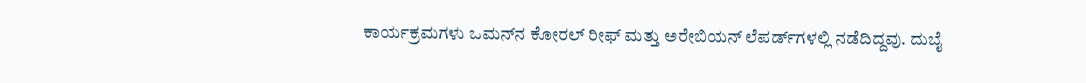ಕಾರ್ಯಕ್ರಮಗಳು ಒಮನ್‌ನ ಕೋರಲ್ ರೀಫ್ ಮತ್ತು ಅರೇಬಿಯನ್ ಲೆಪರ್ಡ್‌ಗಳಲ್ಲಿ ನಡೆದಿದ್ದವು. ದುಬೈ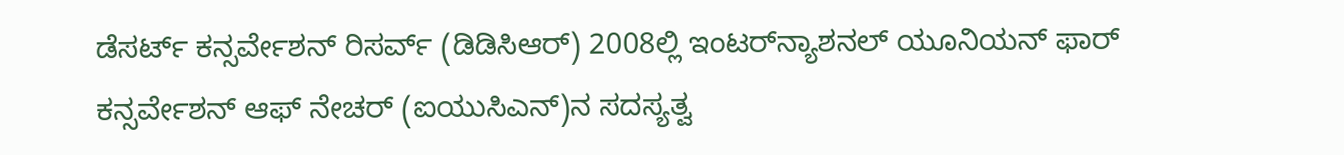ಡೆಸರ್ಟ್ ಕನ್ಸರ್ವೇಶನ್ ರಿಸರ್ವ್ (ಡಿಡಿಸಿಆರ್) 2008ಲ್ಲಿ ಇಂಟರ್‌ನ್ಯಾಶನಲ್ ಯೂನಿಯನ್ ಫಾರ್ ಕನ್ಸರ್ವೇಶನ್ ಆಫ್ ನೇಚರ್ (ಐಯುಸಿಎನ್)ನ ಸದಸ್ಯತ್ವ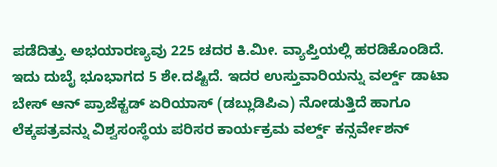ಪಡೆದಿತ್ತು. ಅಭಯಾರಣ್ಯವು 225 ಚದರ ಕಿ.ಮೀ. ವ್ಯಾಪ್ತಿಯಲ್ಲಿ ಹರಡಿಕೊಂಡಿದೆ. ಇದು ದುಬೈ ಭೂಭಾಗದ 5 ಶೇ.ದಷ್ಟಿದೆ. ಇದರ ಉಸ್ತುವಾರಿಯನ್ನು ವರ್ಲ್ಡ್ ಡಾಟಾ ಬೇಸ್ ಆನ್ ಪ್ರಾಜೆಕ್ಟಡ್ ಏರಿಯಾಸ್ (ಡಬ್ಲುಡಿಪಿಎ) ನೋಡುತ್ತಿದೆ ಹಾಗೂ ಲೆಕ್ಕಪತ್ರವನ್ನು ವಿಶ್ವಸಂಸ್ಥೆಯ ಪರಿಸರ ಕಾರ್ಯಕ್ರಮ ವರ್ಲ್ಡ್ ಕನ್ಸರ್ವೇಶನ್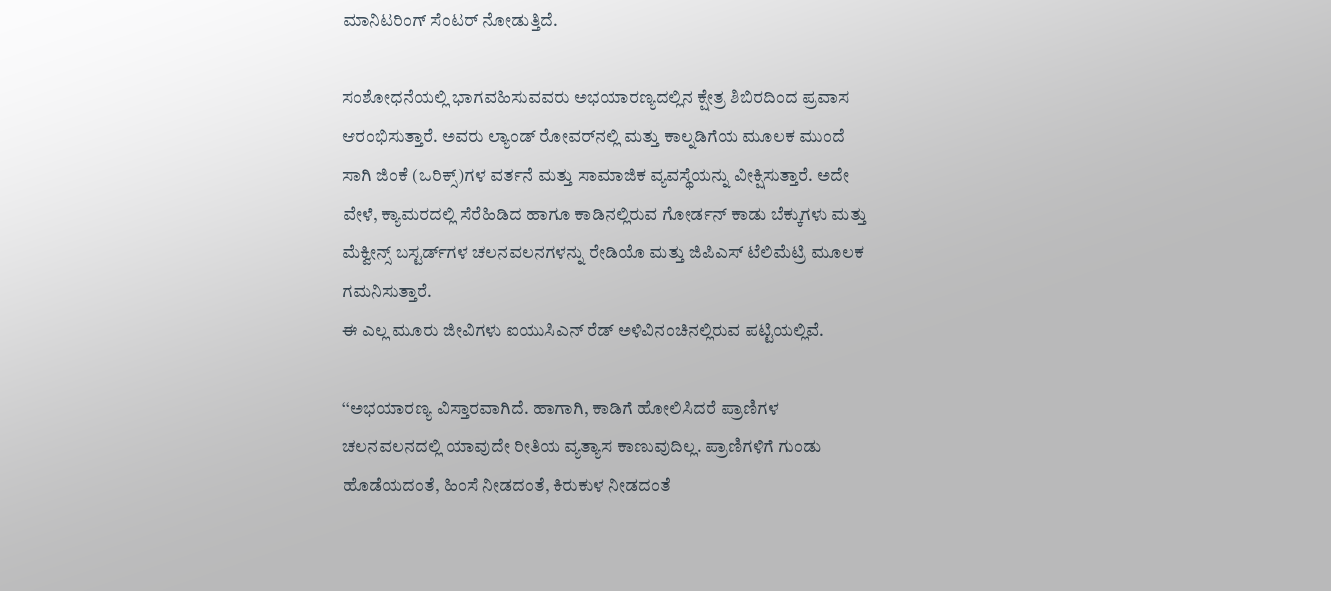ಮಾನಿಟರಿಂಗ್ ಸೆಂಟರ್ ನೋಡುತ್ತಿದೆ.

ಸಂಶೋಧನೆಯಲ್ಲಿ ಭಾಗವಹಿಸುವವರು ಅಭಯಾರಣ್ಯದಲ್ಲಿನ ಕ್ಷೇತ್ರ ಶಿಬಿರದಿಂದ ಪ್ರವಾಸ ಆರಂಭಿಸುತ್ತಾರೆ. ಅವರು ಲ್ಯಾಂಡ್ ರೋವರ್‌ನಲ್ಲಿ ಮತ್ತು ಕಾಲ್ನಡಿಗೆಯ ಮೂಲಕ ಮುಂದೆ ಸಾಗಿ ಜಿಂಕೆ (ಒರಿಕ್ಸ್)ಗಳ ವರ್ತನೆ ಮತ್ತು ಸಾಮಾಜಿಕ ವ್ಯವಸ್ಥೆಯನ್ನು ವೀಕ್ಷಿಸುತ್ತಾರೆ. ಅದೇ ವೇಳೆ, ಕ್ಯಾಮರದಲ್ಲಿ ಸೆರೆಹಿಡಿದ ಹಾಗೂ ಕಾಡಿನಲ್ಲಿರುವ ಗೋರ್ಡನ್ ಕಾಡು ಬೆಕ್ಕುಗಳು ಮತ್ತು ಮೆಕ್ವೀನ್ಸ್ ಬಸ್ಟರ್ಡ್‌ಗಳ ಚಲನವಲನಗಳನ್ನು ರೇಡಿಯೊ ಮತ್ತು ಜಿಪಿಎಸ್ ಟೆಲಿಮೆಟ್ರಿ ಮೂಲಕ ಗಮನಿಸುತ್ತಾರೆ.
ಈ ಎಲ್ಲ ಮೂರು ಜೀವಿಗಳು ಐಯುಸಿಎನ್ ರೆಡ್ ಅಳಿವಿನಂಚಿನಲ್ಲಿರುವ ಪಟ್ಟಿಯಲ್ಲಿವೆ.

‘‘ಅಭಯಾರಣ್ಯ ವಿಸ್ತಾರವಾಗಿದೆ. ಹಾಗಾಗಿ, ಕಾಡಿಗೆ ಹೋಲಿಸಿದರೆ ಪ್ರಾಣಿಗಳ ಚಲನವಲನದಲ್ಲಿ ಯಾವುದೇ ರೀತಿಯ ವ್ಯತ್ಯಾಸ ಕಾಣುವುದಿಲ್ಲ. ಪ್ರಾಣಿಗಳಿಗೆ ಗುಂಡು ಹೊಡೆಯದಂತೆ, ಹಿಂಸೆ ನೀಡದಂತೆ, ಕಿರುಕುಳ ನೀಡದಂತೆ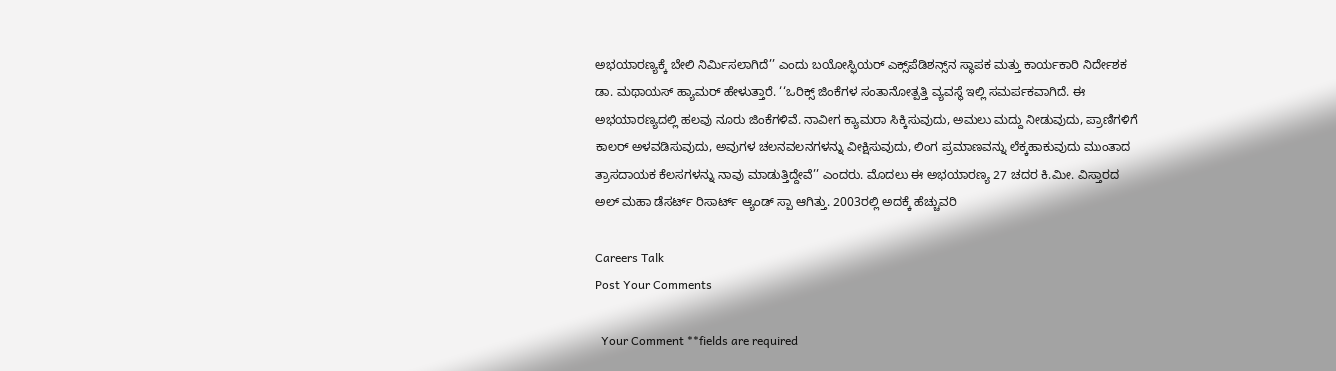ಅಭಯಾರಣ್ಯಕ್ಕೆ ಬೇಲಿ ನಿರ್ಮಿಸಲಾಗಿದೆ’’ ಎಂದು ಬಯೋಸ್ಫಿಯರ್ ಎಕ್ಸ್‌ಪೆಡಿಶನ್ಸ್‌ನ ಸ್ಥಾಪಕ ಮತ್ತು ಕಾರ್ಯಕಾರಿ ನಿರ್ದೇಶಕ ಡಾ. ಮಥಾಯಸ್ ಹ್ಯಾಮರ್ ಹೇಳುತ್ತಾರೆ. ‘‘ಒರಿಕ್ಸ್ ಜಿಂಕೆಗಳ ಸಂತಾನೋತ್ಪತ್ತಿ ವ್ಯವಸ್ಥೆ ಇಲ್ಲಿ ಸಮರ್ಪಕವಾಗಿದೆ. ಈ ಅಭಯಾರಣ್ಯದಲ್ಲಿ ಹಲವು ನೂರು ಜಿಂಕೆಗಳಿವೆ. ನಾವೀಗ ಕ್ಯಾಮರಾ ಸಿಕ್ಕಿಸುವುದು, ಅಮಲು ಮದ್ದು ನೀಡುವುದು, ಪ್ರಾಣಿಗಳಿಗೆ ಕಾಲರ್ ಅಳವಡಿಸುವುದು, ಅವುಗಳ ಚಲನವಲನಗಳನ್ನು ವೀಕ್ಷಿಸುವುದು, ಲಿಂಗ ಪ್ರಮಾಣವನ್ನು ಲೆಕ್ಕಹಾಕುವುದು ಮುಂತಾದ ತ್ರಾಸದಾಯಕ ಕೆಲಸಗಳನ್ನು ನಾವು ಮಾಡುತ್ತಿದ್ದೇವೆ’’ ಎಂದರು. ಮೊದಲು ಈ ಅಭಯಾರಣ್ಯ 27 ಚದರ ಕಿ.ಮೀ. ವಿಸ್ತಾರದ ಅಲ್ ಮಹಾ ಡೆಸರ್ಟ್ ರಿಸಾರ್ಟ್ ಆ್ಯಂಡ್ ಸ್ಪಾ ಆಗಿತ್ತು. 2003ರಲ್ಲಿ ಅದಕ್ಕೆ ಹೆಚ್ಚುವರಿ

Careers Talk
Post Your Comments

  Your Comment **fields are required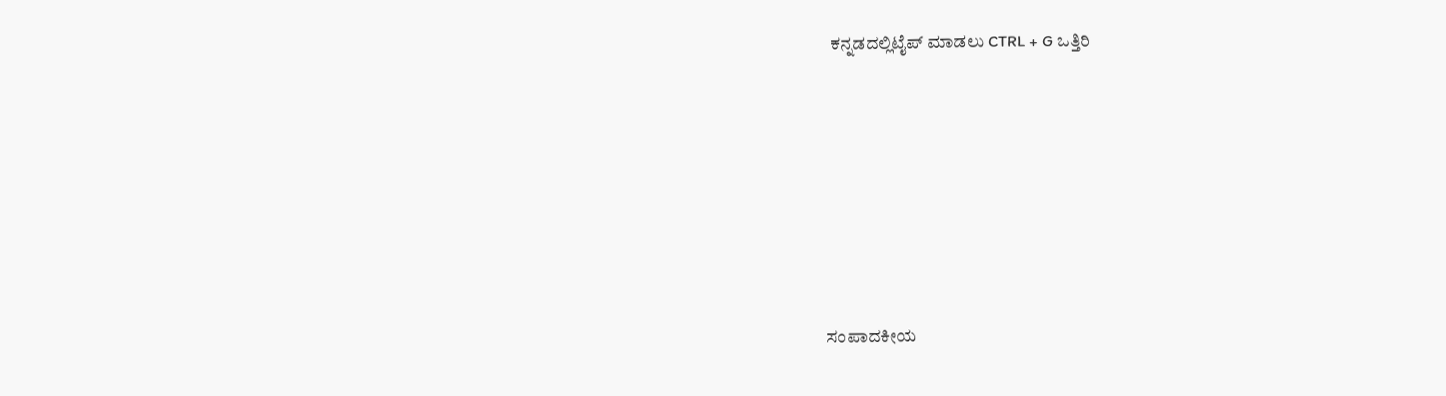ಕನ್ನಡದಲ್ಲಿಟೈಪ್ ಮಾಡಲು CTRL + G ಒತ್ತಿರಿ








ಸಂಪಾದಕೀಯ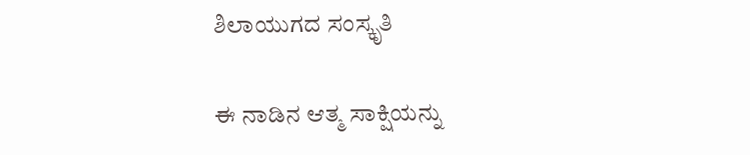ಶಿಲಾಯುಗದ ಸಂಸ್ಕೃತಿ

ಈ ನಾಡಿನ ಆತ್ಮ ಸಾಕ್ಷಿಯನ್ನು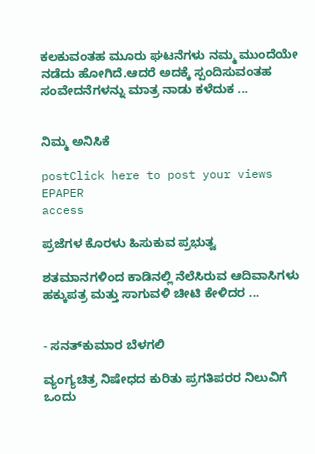ಕಲಕುವಂತಹ ಮೂರು ಘಟನೆಗಳು ನಮ್ಮ ಮುಂದೆಯೇ ನಡೆದು ಹೋಗಿದೆ.ಆದರೆ ಅದಕ್ಕೆ ಸ್ಪಂದಿಸುವಂತಹ ಸಂವೇದನೆಗಳನ್ನು ಮಾತ್ರ ನಾಡು ಕಳೆದುಕ ...


ನಿಮ್ಮ ಅನಿಸಿಕೆ

postClick here to post your views
EPAPER
access

ಪ್ರಜೆಗಳ ಕೊರಳು ಹಿಸುಕುವ ಪ್ರಭುತ್ವ

ಶತಮಾನಗಳಿಂದ ಕಾಡಿನಲ್ಲಿ ನೆಲೆಸಿರುವ ಆದಿವಾಸಿಗಳು ಹಕ್ಕುಪತ್ರ ಮತ್ತು ಸಾಗುವಳಿ ಚೀಟಿ ಕೇಳಿದರ ...


- ಸನತ್‌ಕುಮಾರ ಬೆಳಗಲಿ

ವ್ಯಂಗ್ಯಚಿತ್ರ ನಿಷೇಧದ ಕುರಿತು ಪ್ರಗತಿಪರರ ನಿಲುವಿಗೆ ಒಂದು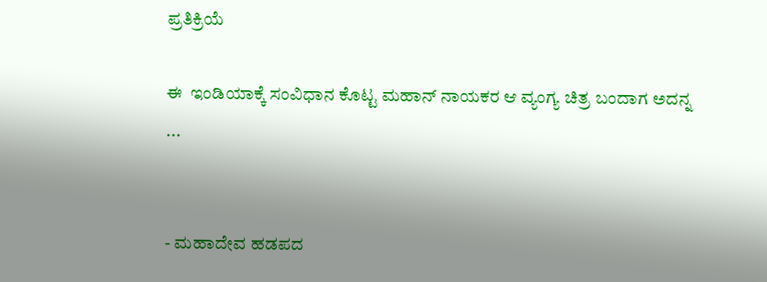ಪ್ರತಿಕ್ರಿಯೆ

ಈ  ಇಂಡಿಯಾಕ್ಕೆ ಸಂವಿಧಾನ ಕೊಟ್ಟ ಮಹಾನ್ ನಾಯಕರ ಆ ವ್ಯಂಗ್ಯ ಚಿತ್ರ ಬಂದಾಗ ಅದನ್ನ ...


- ಮಹಾದೇವ ಹಡಪದ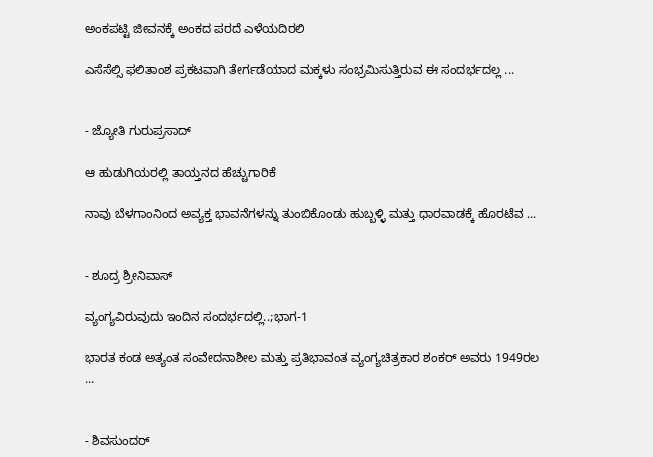ಅಂಕಪಟ್ಟಿ ಜೀವನಕ್ಕೆ ಅಂಕದ ಪರದೆ ಎಳೆಯದಿರಲಿ

ಎಸೆಸೆಲ್ಸಿ ಫಲಿತಾಂಶ ಪ್ರಕಟವಾಗಿ ತೇರ್ಗಡೆಯಾದ ಮಕ್ಕಳು ಸಂಭ್ರಮಿಸುತ್ತಿರುವ ಈ ಸಂದರ್ಭದಲ್ಲ ...


- ಜ್ಯೋತಿ ಗುರುಪ್ರಸಾದ್

ಆ ಹುಡುಗಿಯರಲ್ಲಿ ತಾಯ್ತನದ ಹೆಚ್ಚುಗಾರಿಕೆ

ನಾವು ಬೆಳಗಾಂನಿಂದ ಅವ್ಯಕ್ತ ಭಾವನೆಗಳನ್ನು ತುಂಬಿಕೊಂಡು ಹುಬ್ಬಳ್ಳಿ ಮತ್ತು ಧಾರವಾಡಕ್ಕೆ ಹೊರಟೆವ ...


- ಶೂದ್ರ ಶ್ರೀನಿವಾಸ್

ವ್ಯಂಗ್ಯವಿರುವುದು ಇಂದಿನ ಸಂದರ್ಭದಲ್ಲಿ..;ಭಾಗ-1

ಭಾರತ ಕಂಡ ಅತ್ಯಂತ ಸಂವೇದನಾಶೀಲ ಮತ್ತು ಪ್ರತಿಭಾವಂತ ವ್ಯಂಗ್ಯಚಿತ್ರಕಾರ ಶಂಕರ್ ಅವರು 1949ರಲ ...


- ಶಿವಸುಂದರ್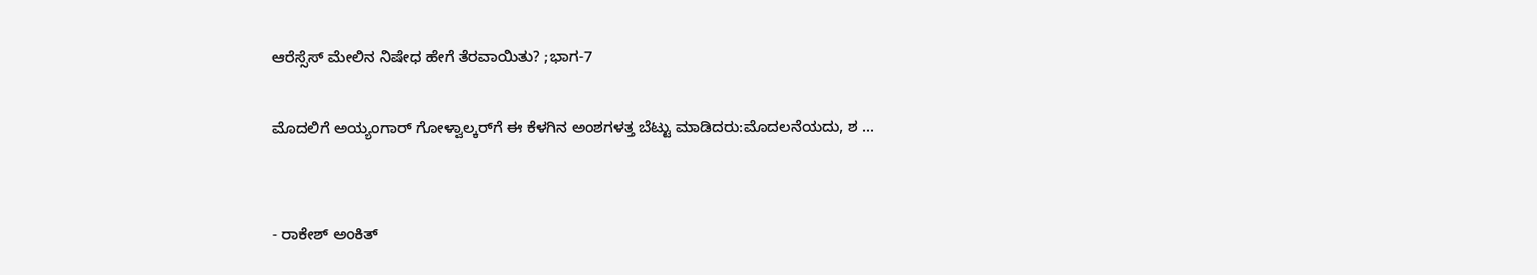ಆರೆಸ್ಸೆಸ್ ಮೇಲಿನ ನಿಷೇಧ ಹೇಗೆ ತೆರವಾಯಿತು? ;ಭಾಗ-7

ಮೊದಲಿಗೆ ಅಯ್ಯಂಗಾರ್ ಗೋಳ್ವಾಲ್ಕರ್‌ಗೆ ಈ ಕೆಳಗಿನ ಅಂಶಗಳತ್ತ ಬೆಟ್ಟು ಮಾಡಿದರು:ಮೊದಲನೆಯದು, ಶ ...


- ರಾಕೇಶ್ ಅಂಕಿತ್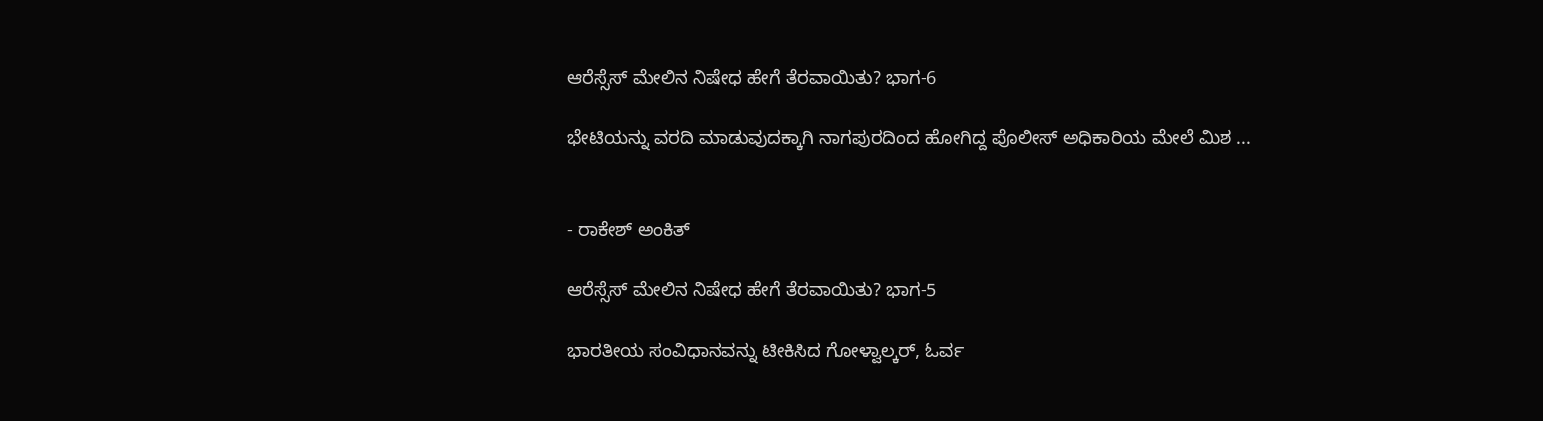ಆರೆಸ್ಸೆಸ್ ಮೇಲಿನ ನಿಷೇಧ ಹೇಗೆ ತೆರವಾಯಿತು? ಭಾಗ-6

ಭೇಟಿಯನ್ನು ವರದಿ ಮಾಡುವುದಕ್ಕಾಗಿ ನಾಗಪುರದಿಂದ ಹೋಗಿದ್ದ ಪೊಲೀಸ್ ಅಧಿಕಾರಿಯ ಮೇಲೆ ಮಿಶ ...


- ರಾಕೇಶ್ ಅಂಕಿತ್

ಆರೆಸ್ಸೆಸ್ ಮೇಲಿನ ನಿಷೇಧ ಹೇಗೆ ತೆರವಾಯಿತು? ಭಾಗ-5

ಭಾರತೀಯ ಸಂವಿಧಾನವನ್ನು ಟೀಕಿಸಿದ ಗೋಳ್ವಾಲ್ಕರ್, ಓರ್ವ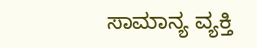ಸಾಮಾನ್ಯ ವ್ಯಕ್ತಿ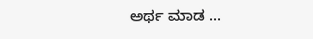ಅರ್ಥ ಮಾಡ ...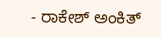- ರಾಕೇಶ್ ಅಂಕಿತ್